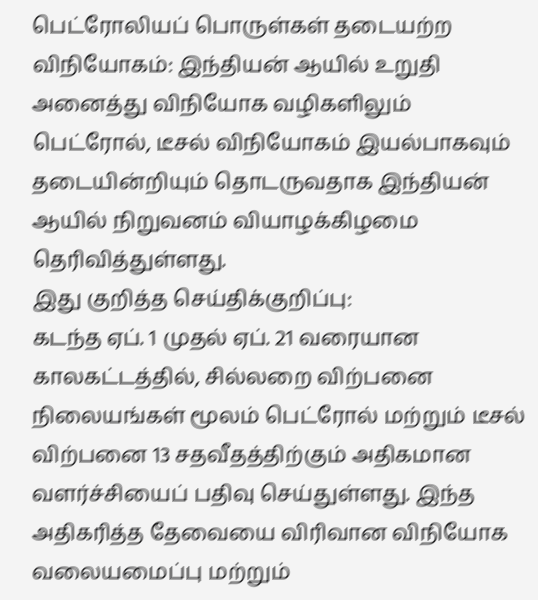பெட்ரோலியப் பொருள்கள் தடையற்ற விநியோகம்: இந்தியன் ஆயில் உறுதி
அனைத்து விநியோக வழிகளிலும் பெட்ரோல், டீசல் விநியோகம் இயல்பாகவும் தடையின்றியும் தொடருவதாக இந்தியன் ஆயில் நிறுவனம் வியாழக்கிழமை தெரிவித்துள்ளது.
இது குறித்த செய்திக்குறிப்பு:
கடந்த ஏப். 1 முதல் ஏப். 21 வரையான காலகட்டத்தில், சில்லறை விற்பனை நிலையங்கள் மூலம் பெட்ரோல் மற்றும் டீசல் விற்பனை 13 சதவீதத்திற்கும் அதிகமான வளர்ச்சியைப் பதிவு செய்துள்ளது. இந்த அதிகரித்த தேவையை விரிவான விநியோக வலையமைப்பு மற்றும்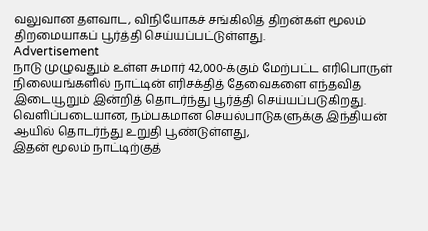வலுவான தளவாட, விநியோகச் சங்கிலித் திறன்கள் மூலம் திறமையாகப் பூர்த்தி செய்யப்பட்டுள்ளது.
Advertisement
நாடு முழுவதும் உள்ள சுமார் 42,000-க்கும் மேற்பட்ட எரிபொருள் நிலையங்களில் நாட்டின் எரிசக்தித் தேவைகளை எந்தவித இடையூறும் இன்றித் தொடர்ந்து பூர்த்தி செய்யப்படுகிறது. வெளிப்படையான, நம்பகமான செயல்பாடுகளுக்கு இந்தியன் ஆயில் தொடர்ந்து உறுதி பூண்டுள்ளது,
இதன் மூலம் நாட்டிற்குத்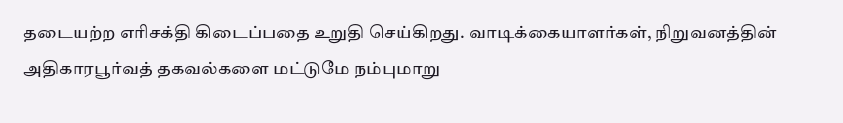தடையற்ற எரிசக்தி கிடைப்பதை உறுதி செய்கிறது. வாடிக்கையாளர்கள், நிறுவனத்தின் அதிகாரபூர்வத் தகவல்களை மட்டுமே நம்புமாறு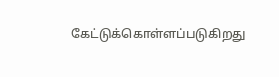கேட்டுக்கொள்ளப்படுகிறது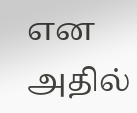என அதில்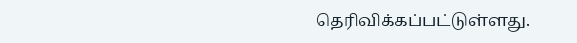தெரிவிக்கப்பட்டுள்ளது.